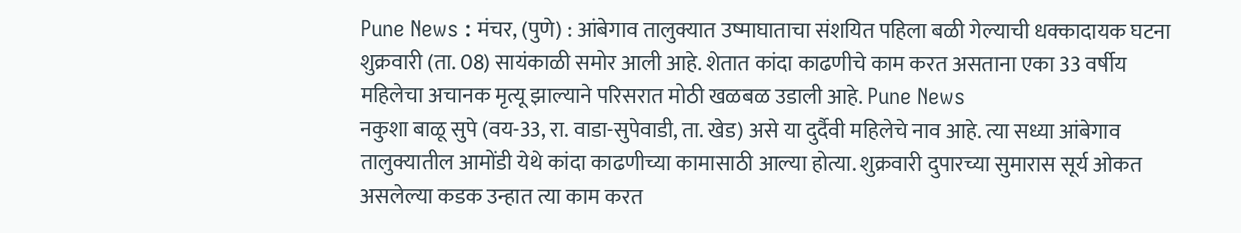Pune News : मंचर, (पुणे) : आंबेगाव तालुक्यात उष्माघाताचा संशयित पहिला बळी गेल्याची धक्कादायक घटना शुक्रवारी (ता. 08) सायंकाळी समोर आली आहे. शेतात कांदा काढणीचे काम करत असताना एका 33 वर्षीय महिलेचा अचानक मृत्यू झाल्याने परिसरात मोठी खळबळ उडाली आहे. Pune News
नकुशा बाळू सुपे (वय-33, रा. वाडा-सुपेवाडी, ता. खेड) असे या दुर्दैवी महिलेचे नाव आहे. त्या सध्या आंबेगाव तालुक्यातील आमोंडी येथे कांदा काढणीच्या कामासाठी आल्या होत्या. शुक्रवारी दुपारच्या सुमारास सूर्य ओकत असलेल्या कडक उन्हात त्या काम करत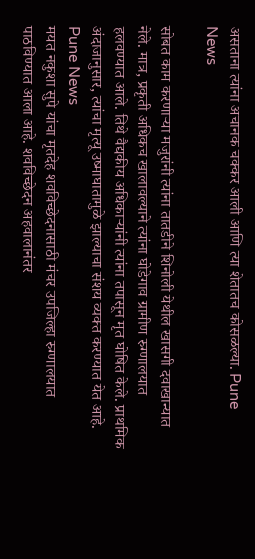असताना त्यांना अचानक चक्कर आली आणि त्या शेतातच कोसळल्या. Pune News

सोबत काम करणाऱ्या मजुरांनी त्यांना तातडीने शिनोली येथील खासगी दवाखान्यात नेले. मात्र, प्रकृती अधिकच खालावल्याने त्यांना घोडेगाव ग्रामीण रुग्णालयात हलवण्यात आले. तिथे वैद्यकीय अधिकाऱ्यांनी त्यांना तपासून मृत घोषित केले. प्राथमिक अंदाजानुसार, त्यांचा मृत्यू उष्माघातामुळे झाल्याचा संशय व्यक्त करण्यात येत आहे. Pune News
मयत नकुशा सुपे यांचा मृतदेह शवविच्छेदनासाठी मंचर उपजिल्हा रुग्णालयात पाठविण्यात आला आहे. शवविच्छेदन अहवालानंतर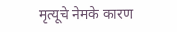मृत्यूचे नेमके कारण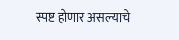स्पष्ट होणार असल्याचे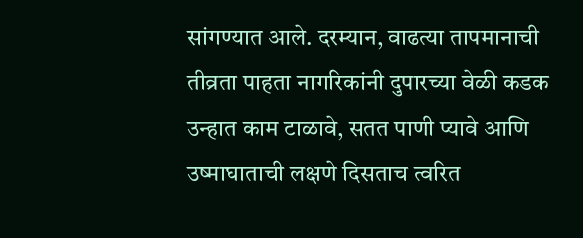सांगण्यात आले. दरम्यान, वाढत्या तापमानाची तीव्रता पाहता नागरिकांनी दुपारच्या वेळी कडक उन्हात काम टाळावे, सतत पाणी प्यावे आणि उष्माघाताची लक्षणे दिसताच त्वरित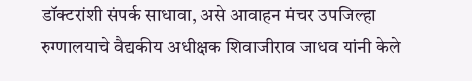डॉक्टरांशी संपर्क साधावा, असे आवाहन मंचर उपजिल्हा रुग्णालयाचे वैद्यकीय अधीक्षक शिवाजीराव जाधव यांनी केले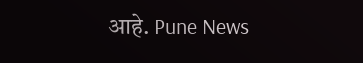आहे. Pune News